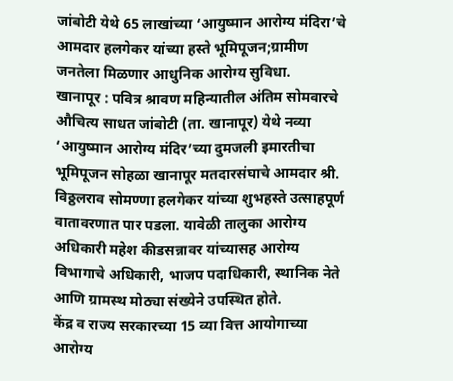जांबोटी येथे 65 लाखांच्या ‘आयुष्मान आरोग्य मंदिरा’चे आमदार हलगेकर यांच्या हस्ते भूमिपूजन;ग्रामीण जनतेला मिळणार आधुनिक आरोग्य सुविधा.
खानापूर : पवित्र श्रावण महिन्यातील अंतिम सोमवारचे औचित्य साधत जांबोटी (ता. खानापूर) येथे नव्या ‘आयुष्मान आरोग्य मंदिर’च्या दुमजली इमारतीचा भूमिपूजन सोहळा खानापूर मतदारसंघाचे आमदार श्री. विठ्ठलराव सोमण्णा हलगेकर यांच्या शुभहस्ते उत्साहपूर्ण वातावरणात पार पडला. यावेळी तालुका आरोग्य अधिकारी महेश कीडसन्नावर यांच्यासह आरोग्य विभागाचे अधिकारी, भाजप पदाधिकारी, स्थानिक नेते आणि ग्रामस्थ मोठ्या संख्येने उपस्थित होते.
केंद्र व राज्य सरकारच्या 15 व्या वित्त आयोगाच्या आरोग्य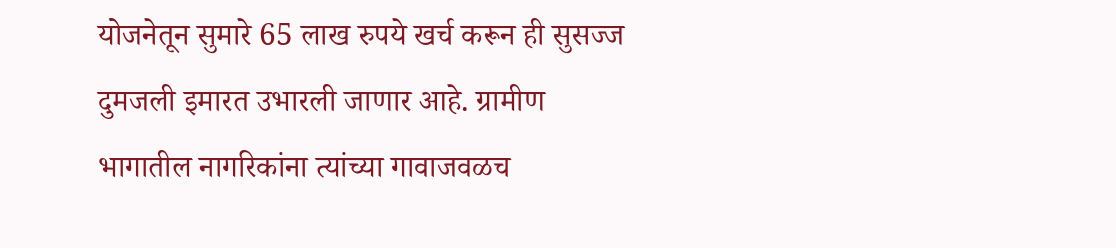योजनेतून सुमारे 65 लाख रुपये खर्च करून ही सुसज्ज दुमजली इमारत उभारली जाणार आहे. ग्रामीण भागातील नागरिकांना त्यांच्या गावाजवळच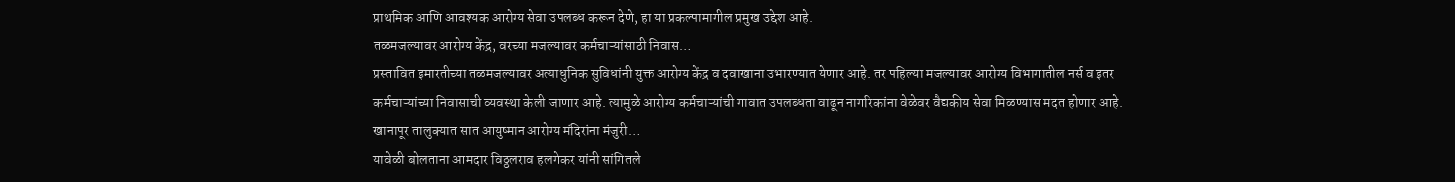प्राथमिक आणि आवश्यक आरोग्य सेवा उपलब्ध करून देणे, हा या प्रकल्पामागील प्रमुख उद्देश आहे.
तळमजल्यावर आरोग्य केंद्र, वरच्या मजल्यावर कर्मचाऱ्यांसाठी निवास…
प्रस्तावित इमारतीच्या तळमजल्यावर अत्याधुनिक सुविधांनी युक्त आरोग्य केंद्र व दवाखाना उभारण्यात येणार आहे. तर पहिल्या मजल्यावर आरोग्य विभागातील नर्स व इतर कर्मचाऱ्यांच्या निवासाची व्यवस्था केली जाणार आहे. त्यामुळे आरोग्य कर्मचाऱ्यांची गावात उपलब्धता वाढून नागरिकांना वेळेवर वैद्यकीय सेवा मिळण्यास मदत होणार आहे.
खानापूर तालुक्यात सात आयुष्मान आरोग्य मंदिरांना मंजुरी…
यावेळी बोलताना आमदार विठ्ठलराव हलगेकर यांनी सांगितले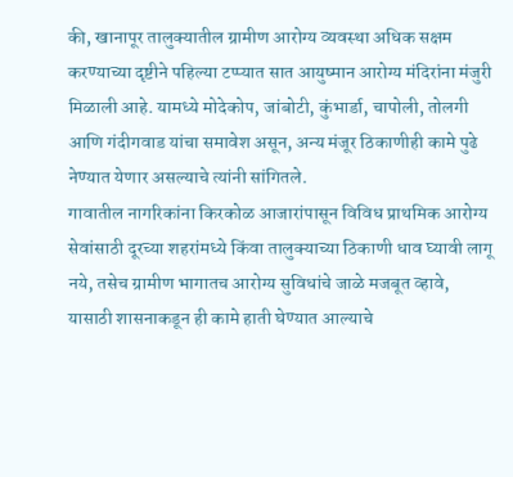की, खानापूर तालुक्यातील ग्रामीण आरोग्य व्यवस्था अधिक सक्षम करण्याच्या दृष्टीने पहिल्या टप्प्यात सात आयुष्मान आरोग्य मंदिरांना मंजुरी मिळाली आहे. यामध्ये मोदेकोप, जांबोटी, कुंभार्डा, चापोली, तोलगी आणि गंदीगवाड यांचा समावेश असून, अन्य मंजूर ठिकाणीही कामे पुढे नेण्यात येणार असल्याचे त्यांनी सांगितले.
गावातील नागरिकांना किरकोळ आजारांपासून विविध प्राथमिक आरोग्य सेवांसाठी दूरच्या शहरांमध्ये किंवा तालुक्याच्या ठिकाणी धाव घ्यावी लागू नये, तसेच ग्रामीण भागातच आरोग्य सुविधांचे जाळे मजबूत व्हावे, यासाठी शासनाकडून ही कामे हाती घेण्यात आल्याचे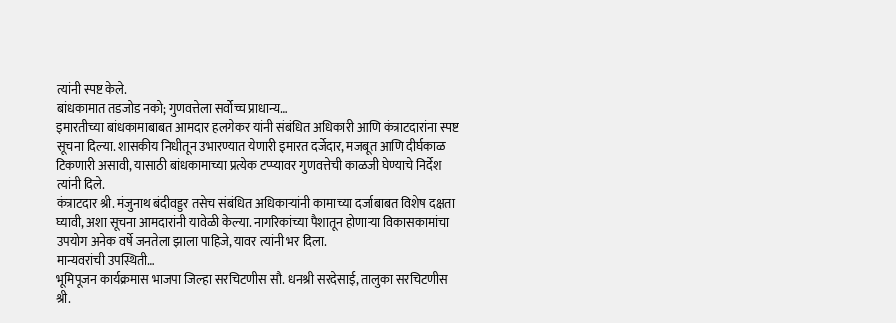त्यांनी स्पष्ट केले.
बांधकामात तडजोड नको; गुणवत्तेला सर्वोच्च प्राधान्य…
इमारतीच्या बांधकामाबाबत आमदार हलगेकर यांनी संबंधित अधिकारी आणि कंत्राटदारांना स्पष्ट सूचना दिल्या. शासकीय निधीतून उभारण्यात येणारी इमारत दर्जेदार, मजबूत आणि दीर्घकाळ टिकणारी असावी, यासाठी बांधकामाच्या प्रत्येक टप्प्यावर गुणवत्तेची काळजी घेण्याचे निर्देश त्यांनी दिले.
कंत्राटदार श्री. मंजुनाथ बंदीवड्डर तसेच संबंधित अधिकाऱ्यांनी कामाच्या दर्जाबाबत विशेष दक्षता घ्यावी, अशा सूचना आमदारांनी यावेळी केल्या. नागरिकांच्या पैशातून होणाऱ्या विकासकामांचा उपयोग अनेक वर्षे जनतेला झाला पाहिजे, यावर त्यांनी भर दिला.
मान्यवरांची उपस्थिती…
भूमिपूजन कार्यक्रमास भाजपा जिल्हा सरचिटणीस सौ. धनश्री सरदेसाई, तालुका सरचिटणीस श्री.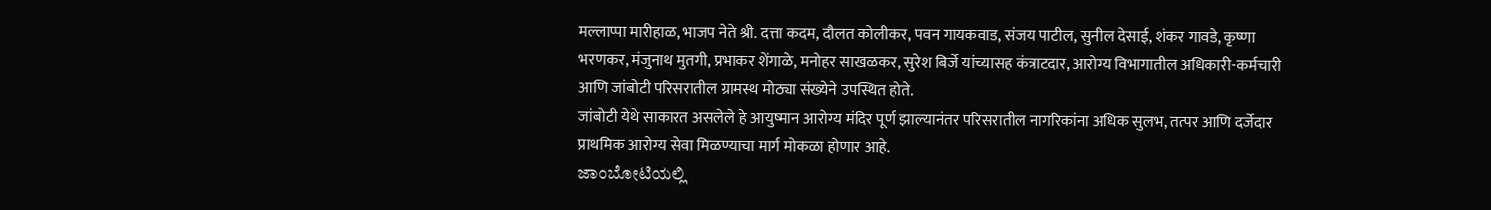मल्लाप्पा मारीहाळ, भाजप नेते श्री. दत्ता कदम, दौलत कोलीकर, पवन गायकवाड, संजय पाटील, सुनील देसाई, शंकर गावडे, कृष्णा भरणकर, मंजुनाथ मुतगी, प्रभाकर शेंगाळे, मनोहर साखळकर, सुरेश बिर्जे यांच्यासह कंत्राटदार, आरोग्य विभागातील अधिकारी-कर्मचारी आणि जांबोटी परिसरातील ग्रामस्थ मोठ्या संख्येने उपस्थित होते.
जांबोटी येथे साकारत असलेले हे आयुष्मान आरोग्य मंदिर पूर्ण झाल्यानंतर परिसरातील नागरिकांना अधिक सुलभ, तत्पर आणि दर्जेदार प्राथमिक आरोग्य सेवा मिळण्याचा मार्ग मोकळा होणार आहे.
ಜಾಂಬೋಟಿಯಲ್ಲಿ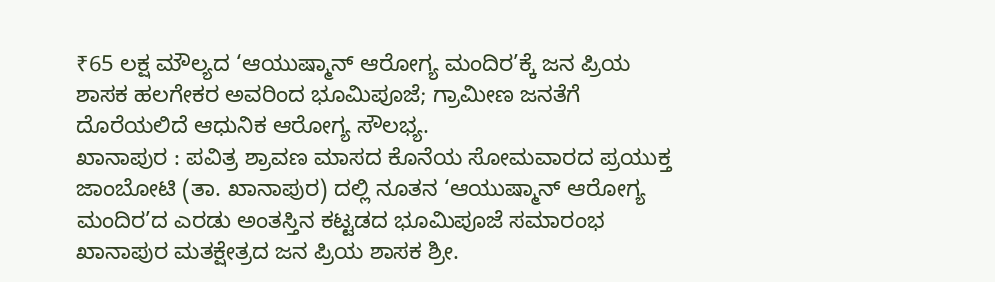₹65 ಲಕ್ಷ ಮೌಲ್ಯದ ‘ಆಯುಷ್ಮಾನ್ ಆರೋಗ್ಯ ಮಂದಿರ’ಕ್ಕೆ ಜನ ಪ್ರಿಯ ಶಾಸಕ ಹಲಗೇಕರ ಅವರಿಂದ ಭೂಮಿಪೂಜೆ; ಗ್ರಾಮೀಣ ಜನತೆಗೆ ದೊರೆಯಲಿದೆ ಆಧುನಿಕ ಆರೋಗ್ಯ ಸೌಲಭ್ಯ.
ಖಾನಾಪುರ : ಪವಿತ್ರ ಶ್ರಾವಣ ಮಾಸದ ಕೊನೆಯ ಸೋಮವಾರದ ಪ್ರಯುಕ್ತ ಜಾಂಬೋಟಿ (ತಾ. ಖಾನಾಪುರ) ದಲ್ಲಿ ನೂತನ ‘ಆಯುಷ್ಮಾನ್ ಆರೋಗ್ಯ ಮಂದಿರ’ದ ಎರಡು ಅಂತಸ್ತಿನ ಕಟ್ಟಡದ ಭೂಮಿಪೂಜೆ ಸಮಾರಂಭ ಖಾನಾಪುರ ಮತಕ್ಷೇತ್ರದ ಜನ ಪ್ರಿಯ ಶಾಸಕ ಶ್ರೀ.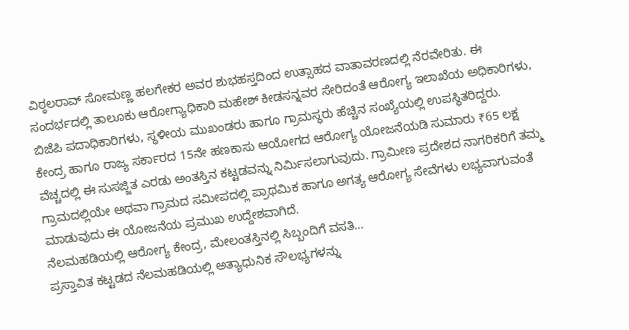ವಿಠ್ಠಲರಾವ್ ಸೋಮಣ್ಣ ಹಲಗೇಕರ ಅವರ ಶುಭಹಸ್ತದಿಂದ ಉತ್ಸಾಹದ ವಾತಾವರಣದಲ್ಲಿ ನೆರವೇರಿತು. ಈ ಸಂದರ್ಭದಲ್ಲಿ ತಾಲೂಕು ಆರೋಗ್ಯಾಧಿಕಾರಿ ಮಹೇಶ್ ಕೀಡಸನ್ನವರ ಸೇರಿದಂತೆ ಆರೋಗ್ಯ ಇಲಾಖೆಯ ಅಧಿಕಾರಿಗಳು, ಬಿಜೆಪಿ ಪದಾಧಿಕಾರಿಗಳು, ಸ್ಥಳೀಯ ಮುಖಂಡರು ಹಾಗೂ ಗ್ರಾಮಸ್ಥರು ಹೆಚ್ಚಿನ ಸಂಖ್ಯೆಯಲ್ಲಿ ಉಪಸ್ಥಿತರಿದ್ದರು.
ಕೇಂದ್ರ ಹಾಗೂ ರಾಜ್ಯ ಸರ್ಕಾರದ 15ನೇ ಹಣಕಾಸು ಆಯೋಗದ ಆರೋಗ್ಯ ಯೋಜನೆಯಡಿ ಸುಮಾರು ₹65 ಲಕ್ಷ ವೆಚ್ಚದಲ್ಲಿ ಈ ಸುಸಜ್ಜಿತ ಎರಡು ಅಂತಸ್ತಿನ ಕಟ್ಟಡವನ್ನು ನಿರ್ಮಿಸಲಾಗುವುದು. ಗ್ರಾಮೀಣ ಪ್ರದೇಶದ ನಾಗರಿಕರಿಗೆ ತಮ್ಮ ಗ್ರಾಮದಲ್ಲಿಯೇ ಅಥವಾ ಗ್ರಾಮದ ಸಮೀಪದಲ್ಲಿ ಪ್ರಾಥಮಿಕ ಹಾಗೂ ಅಗತ್ಯ ಆರೋಗ್ಯ ಸೇವೆಗಳು ಲಭ್ಯವಾಗುವಂತೆ ಮಾಡುವುದು ಈ ಯೋಜನೆಯ ಪ್ರಮುಖ ಉದ್ದೇಶವಾಗಿದೆ.
ನೆಲಮಹಡಿಯಲ್ಲಿ ಆರೋಗ್ಯ ಕೇಂದ್ರ, ಮೇಲಂತಸ್ತಿನಲ್ಲಿ ಸಿಬ್ಬಂದಿಗೆ ವಸತಿ…
ಪ್ರಸ್ತಾವಿತ ಕಟ್ಟಡದ ನೆಲಮಹಡಿಯಲ್ಲಿ ಅತ್ಯಾಧುನಿಕ ಸೌಲಭ್ಯಗಳನ್ನು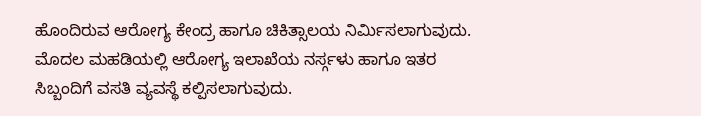ಹೊಂದಿರುವ ಆರೋಗ್ಯ ಕೇಂದ್ರ ಹಾಗೂ ಚಿಕಿತ್ಸಾಲಯ ನಿರ್ಮಿಸಲಾಗುವುದು. ಮೊದಲ ಮಹಡಿಯಲ್ಲಿ ಆರೋಗ್ಯ ಇಲಾಖೆಯ ನರ್ಸ್ಗಳು ಹಾಗೂ ಇತರ ಸಿಬ್ಬಂದಿಗೆ ವಸತಿ ವ್ಯವಸ್ಥೆ ಕಲ್ಪಿಸಲಾಗುವುದು.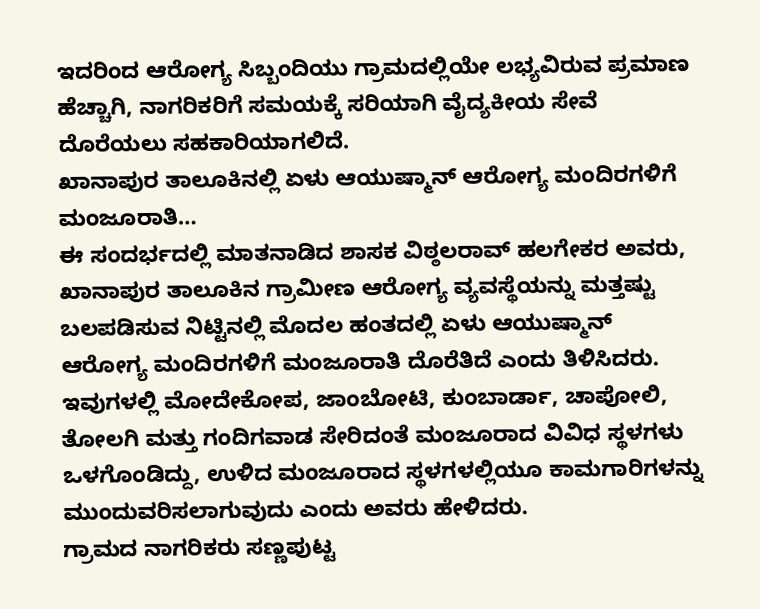ಇದರಿಂದ ಆರೋಗ್ಯ ಸಿಬ್ಬಂದಿಯು ಗ್ರಾಮದಲ್ಲಿಯೇ ಲಭ್ಯವಿರುವ ಪ್ರಮಾಣ ಹೆಚ್ಚಾಗಿ, ನಾಗರಿಕರಿಗೆ ಸಮಯಕ್ಕೆ ಸರಿಯಾಗಿ ವೈದ್ಯಕೀಯ ಸೇವೆ ದೊರೆಯಲು ಸಹಕಾರಿಯಾಗಲಿದೆ.
ಖಾನಾಪುರ ತಾಲೂಕಿನಲ್ಲಿ ಏಳು ಆಯುಷ್ಮಾನ್ ಆರೋಗ್ಯ ಮಂದಿರಗಳಿಗೆ ಮಂಜೂರಾತಿ…
ಈ ಸಂದರ್ಭದಲ್ಲಿ ಮಾತನಾಡಿದ ಶಾಸಕ ವಿಠ್ಠಲರಾವ್ ಹಲಗೇಕರ ಅವರು, ಖಾನಾಪುರ ತಾಲೂಕಿನ ಗ್ರಾಮೀಣ ಆರೋಗ್ಯ ವ್ಯವಸ್ಥೆಯನ್ನು ಮತ್ತಷ್ಟು ಬಲಪಡಿಸುವ ನಿಟ್ಟಿನಲ್ಲಿ ಮೊದಲ ಹಂತದಲ್ಲಿ ಏಳು ಆಯುಷ್ಮಾನ್ ಆರೋಗ್ಯ ಮಂದಿರಗಳಿಗೆ ಮಂಜೂರಾತಿ ದೊರೆತಿದೆ ಎಂದು ತಿಳಿಸಿದರು.
ಇವುಗಳಲ್ಲಿ ಮೋದೇಕೋಪ, ಜಾಂಬೋಟಿ, ಕುಂಬಾರ್ಡಾ, ಚಾಪೋಲಿ, ತೋಲಗಿ ಮತ್ತು ಗಂದಿಗವಾಡ ಸೇರಿದಂತೆ ಮಂಜೂರಾದ ವಿವಿಧ ಸ್ಥಳಗಳು ಒಳಗೊಂಡಿದ್ದು, ಉಳಿದ ಮಂಜೂರಾದ ಸ್ಥಳಗಳಲ್ಲಿಯೂ ಕಾಮಗಾರಿಗಳನ್ನು ಮುಂದುವರಿಸಲಾಗುವುದು ಎಂದು ಅವರು ಹೇಳಿದರು.
ಗ್ರಾಮದ ನಾಗರಿಕರು ಸಣ್ಣಪುಟ್ಟ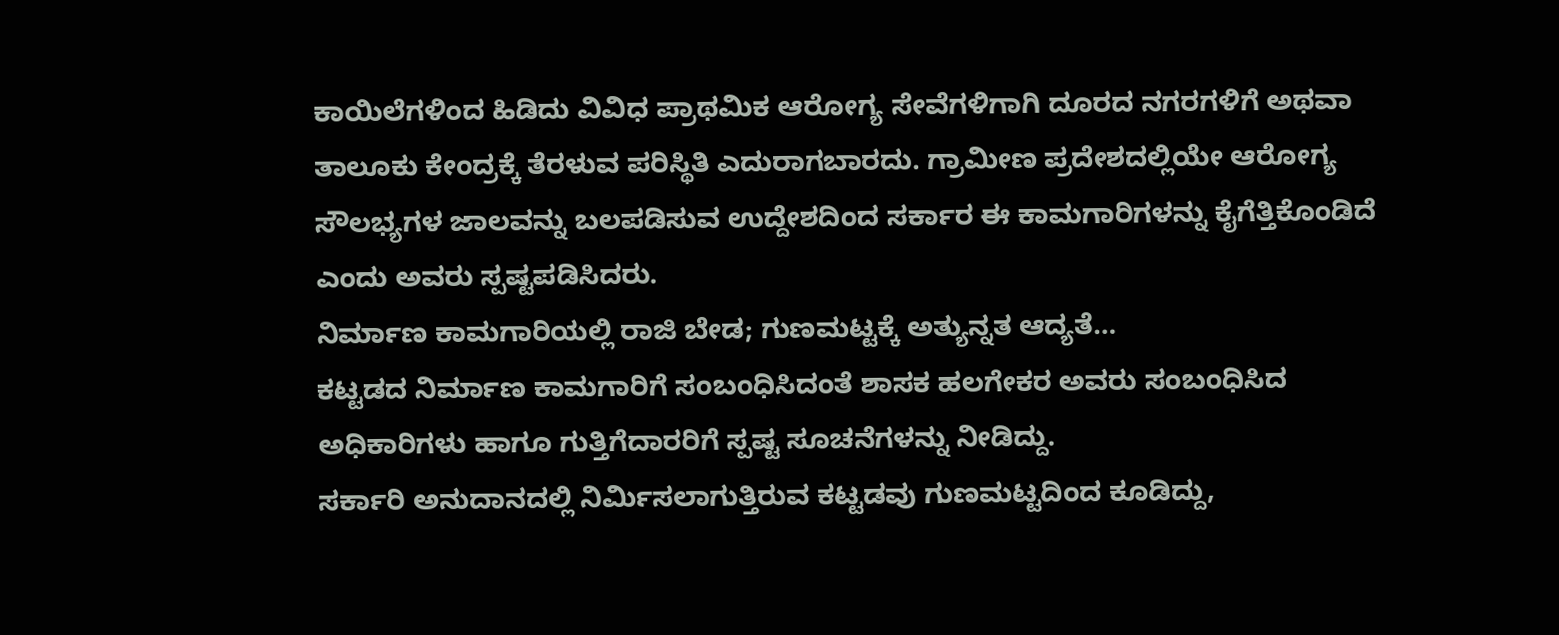ಕಾಯಿಲೆಗಳಿಂದ ಹಿಡಿದು ವಿವಿಧ ಪ್ರಾಥಮಿಕ ಆರೋಗ್ಯ ಸೇವೆಗಳಿಗಾಗಿ ದೂರದ ನಗರಗಳಿಗೆ ಅಥವಾ ತಾಲೂಕು ಕೇಂದ್ರಕ್ಕೆ ತೆರಳುವ ಪರಿಸ್ಥಿತಿ ಎದುರಾಗಬಾರದು. ಗ್ರಾಮೀಣ ಪ್ರದೇಶದಲ್ಲಿಯೇ ಆರೋಗ್ಯ ಸೌಲಭ್ಯಗಳ ಜಾಲವನ್ನು ಬಲಪಡಿಸುವ ಉದ್ದೇಶದಿಂದ ಸರ್ಕಾರ ಈ ಕಾಮಗಾರಿಗಳನ್ನು ಕೈಗೆತ್ತಿಕೊಂಡಿದೆ ಎಂದು ಅವರು ಸ್ಪಷ್ಟಪಡಿಸಿದರು.
ನಿರ್ಮಾಣ ಕಾಮಗಾರಿಯಲ್ಲಿ ರಾಜಿ ಬೇಡ; ಗುಣಮಟ್ಟಕ್ಕೆ ಅತ್ಯುನ್ನತ ಆದ್ಯತೆ…
ಕಟ್ಟಡದ ನಿರ್ಮಾಣ ಕಾಮಗಾರಿಗೆ ಸಂಬಂಧಿಸಿದಂತೆ ಶಾಸಕ ಹಲಗೇಕರ ಅವರು ಸಂಬಂಧಿಸಿದ ಅಧಿಕಾರಿಗಳು ಹಾಗೂ ಗುತ್ತಿಗೆದಾರರಿಗೆ ಸ್ಪಷ್ಟ ಸೂಚನೆಗಳನ್ನು ನೀಡಿದ್ದು.
ಸರ್ಕಾರಿ ಅನುದಾನದಲ್ಲಿ ನಿರ್ಮಿಸಲಾಗುತ್ತಿರುವ ಕಟ್ಟಡವು ಗುಣಮಟ್ಟದಿಂದ ಕೂಡಿದ್ದು,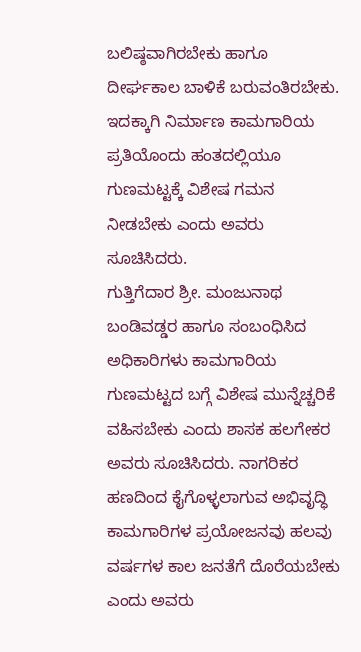ಬಲಿಷ್ಠವಾಗಿರಬೇಕು ಹಾಗೂ ದೀರ್ಘಕಾಲ ಬಾಳಿಕೆ ಬರುವಂತಿರಬೇಕು. ಇದಕ್ಕಾಗಿ ನಿರ್ಮಾಣ ಕಾಮಗಾರಿಯ ಪ್ರತಿಯೊಂದು ಹಂತದಲ್ಲಿಯೂ ಗುಣಮಟ್ಟಕ್ಕೆ ವಿಶೇಷ ಗಮನ ನೀಡಬೇಕು ಎಂದು ಅವರು ಸೂಚಿಸಿದರು.
ಗುತ್ತಿಗೆದಾರ ಶ್ರೀ. ಮಂಜುನಾಥ ಬಂಡಿವಡ್ಡರ ಹಾಗೂ ಸಂಬಂಧಿಸಿದ ಅಧಿಕಾರಿಗಳು ಕಾಮಗಾರಿಯ ಗುಣಮಟ್ಟದ ಬಗ್ಗೆ ವಿಶೇಷ ಮುನ್ನೆಚ್ಚರಿಕೆ ವಹಿಸಬೇಕು ಎಂದು ಶಾಸಕ ಹಲಗೇಕರ ಅವರು ಸೂಚಿಸಿದರು. ನಾಗರಿಕರ ಹಣದಿಂದ ಕೈಗೊಳ್ಳಲಾಗುವ ಅಭಿವೃದ್ಧಿ ಕಾಮಗಾರಿಗಳ ಪ್ರಯೋಜನವು ಹಲವು ವರ್ಷಗಳ ಕಾಲ ಜನತೆಗೆ ದೊರೆಯಬೇಕು ಎಂದು ಅವರು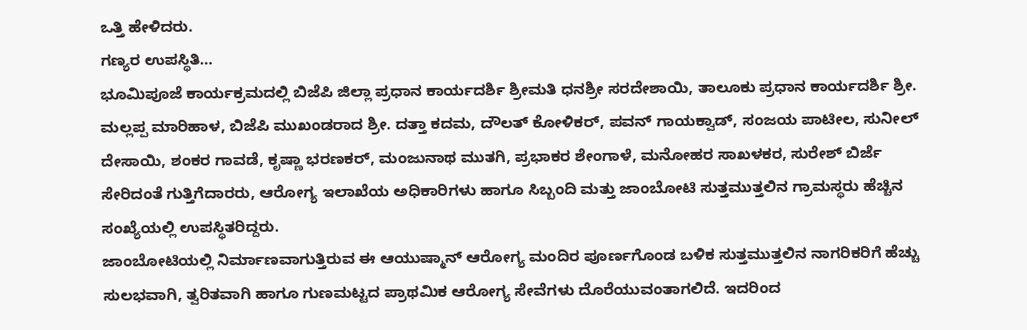ಒತ್ತಿ ಹೇಳಿದರು.
ಗಣ್ಯರ ಉಪಸ್ಥಿತಿ…
ಭೂಮಿಪೂಜೆ ಕಾರ್ಯಕ್ರಮದಲ್ಲಿ ಬಿಜೆಪಿ ಜಿಲ್ಲಾ ಪ್ರಧಾನ ಕಾರ್ಯದರ್ಶಿ ಶ್ರೀಮತಿ ಧನಶ್ರೀ ಸರದೇಶಾಯಿ, ತಾಲೂಕು ಪ್ರಧಾನ ಕಾರ್ಯದರ್ಶಿ ಶ್ರೀ. ಮಲ್ಲಪ್ಪ ಮಾರಿಹಾಳ, ಬಿಜೆಪಿ ಮುಖಂಡರಾದ ಶ್ರೀ. ದತ್ತಾ ಕದಮ, ದೌಲತ್ ಕೋಳಿಕರ್, ಪವನ್ ಗಾಯಕ್ವಾಡ್, ಸಂಜಯ ಪಾಟೀಲ, ಸುನೀಲ್ ದೇಸಾಯಿ, ಶಂಕರ ಗಾವಡೆ, ಕೃಷ್ಣಾ ಭರಣಕರ್, ಮಂಜುನಾಥ ಮುತಗಿ, ಪ್ರಭಾಕರ ಶೇಂಗಾಳೆ, ಮನೋಹರ ಸಾಖಳಕರ, ಸುರೇಶ್ ಬಿರ್ಜೆ ಸೇರಿದಂತೆ ಗುತ್ತಿಗೆದಾರರು, ಆರೋಗ್ಯ ಇಲಾಖೆಯ ಅಧಿಕಾರಿಗಳು ಹಾಗೂ ಸಿಬ್ಬಂದಿ ಮತ್ತು ಜಾಂಬೋಟಿ ಸುತ್ತಮುತ್ತಲಿನ ಗ್ರಾಮಸ್ಥರು ಹೆಚ್ಚಿನ ಸಂಖ್ಯೆಯಲ್ಲಿ ಉಪಸ್ಥಿತರಿದ್ದರು.
ಜಾಂಬೋಟಿಯಲ್ಲಿ ನಿರ್ಮಾಣವಾಗುತ್ತಿರುವ ಈ ಆಯುಷ್ಮಾನ್ ಆರೋಗ್ಯ ಮಂದಿರ ಪೂರ್ಣಗೊಂಡ ಬಳಿಕ ಸುತ್ತಮುತ್ತಲಿನ ನಾಗರಿಕರಿಗೆ ಹೆಚ್ಚು ಸುಲಭವಾಗಿ, ತ್ವರಿತವಾಗಿ ಹಾಗೂ ಗುಣಮಟ್ಟದ ಪ್ರಾಥಮಿಕ ಆರೋಗ್ಯ ಸೇವೆಗಳು ದೊರೆಯುವಂತಾಗಲಿದೆ. ಇದರಿಂದ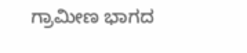ಗ್ರಾಮೀಣ ಭಾಗದ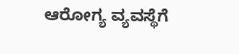ಆರೋಗ್ಯ ವ್ಯವಸ್ಥೆಗೆ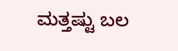ಮತ್ತಷ್ಟು ಬಲ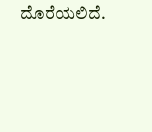ದೊರೆಯಲಿದೆ.